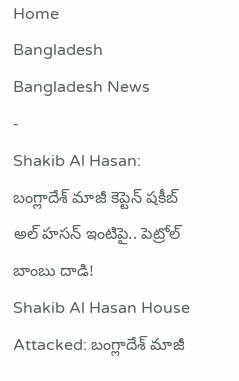Home
Bangladesh
Bangladesh News
-
Shakib Al Hasan: బంగ్లాదేశ్ మాజీ కెప్టెన్ షకీబ్ అల్ హసన్ ఇంటిపై.. పెట్రోల్ బాంబు దాడి!
Shakib Al Hasan House Attacked: బంగ్లాదేశ్ మాజీ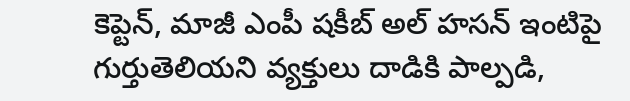కెప్టెన్, మాజీ ఎంపీ షకీబ్ అల్ హసన్ ఇంటిపై గుర్తుతెలియని వ్యక్తులు దాడికి పాల్పడి,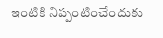ఇంటికి నిప్పంటించేందుకు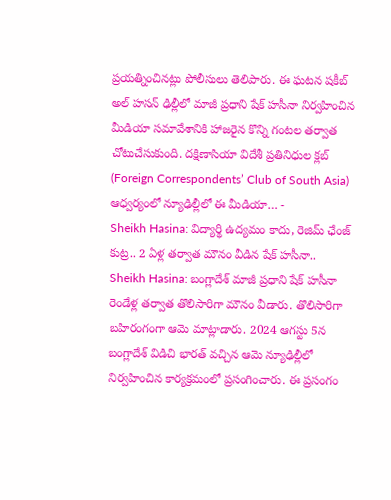ప్రయత్నించినట్లు పోలీసులు తెలిపారు. ఈ ఘటన షకీబ్ అల్ హసన్ ఢిల్లీలో మాజీ ప్రధాని షేక్ హసీనా నిర్వహించిన మీడియా సమావేశానికి హాజరైన కొన్ని గంటల తర్వాత చోటుచేసుకుంది. దక్షిణాసియా విదేశీ ప్రతినిధుల క్లబ్ (Foreign Correspondents’ Club of South Asia) ఆధ్వర్యంలో న్యూఢిల్లీలో ఈ మీడియా… -
Sheikh Hasina: విద్యార్థి ఉద్యమం కాదు, రెజిమ్ ఛేంజ్ కుట్ర.. 2 ఏళ్ల తర్వాత మౌనం వీడిన షేక్ హసీనా..
Sheikh Hasina: బంగ్లాదేశ్ మాజీ ప్రధాని షేక్ హసీనా రెండేళ్ల తర్వాత తొలిసారిగా మౌనం వీడారు. తొలిసారిగా బహిరంగంగా ఆమె మాట్లాడారు. 2024 ఆగస్టు 5న బంగ్లాదేశ్ విడిచి భారత్ వచ్చిన ఆమె న్యూఢిల్లీలో నిర్వహించిన కార్యక్రమంలో ప్రసంగించారు. ఈ ప్రసంగం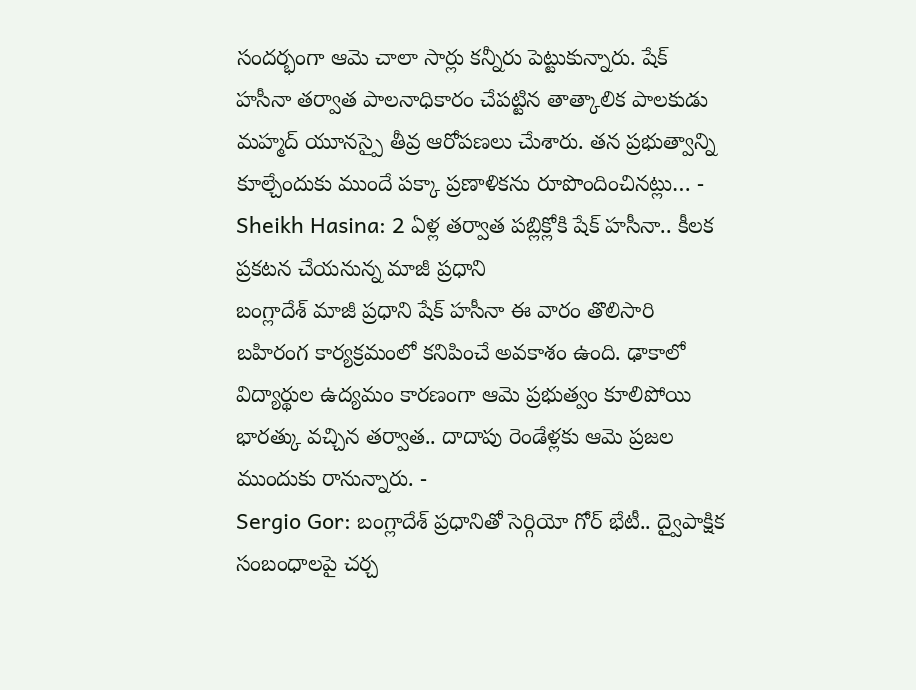సందర్భంగా ఆమె చాలా సార్లు కన్నీరు పెట్టుకున్నారు. షేక్ హసీనా తర్వాత పాలనాధికారం చేపట్టిన తాత్కాలిక పాలకుడు మహ్మద్ యూనస్పై తీవ్ర ఆరోపణలు చేుశారు. తన ప్రభుత్వాన్ని కూల్చేందుకు ముందే పక్కా ప్రణాళికను రూపొందించినట్లు… -
Sheikh Hasina: 2 ఏళ్ల తర్వాత పబ్లిక్లోకి షేక్ హసీనా.. కీలక ప్రకటన చేయనున్న మాజీ ప్రధాని
బంగ్లాదేశ్ మాజీ ప్రధాని షేక్ హసీనా ఈ వారం తొలిసారి బహిరంగ కార్యక్రమంలో కనిపించే అవకాశం ఉంది. ఢాకాలో విద్యార్థుల ఉద్యమం కారణంగా ఆమె ప్రభుత్వం కూలిపోయి భారత్కు వచ్చిన తర్వాత.. దాదాపు రెండేళ్లకు ఆమె ప్రజల ముందుకు రానున్నారు. -
Sergio Gor: బంగ్లాదేశ్ ప్రధానితో సెర్గియో గోర్ భేటీ.. ద్వైపాక్షిక సంబంధాలపై చర్చ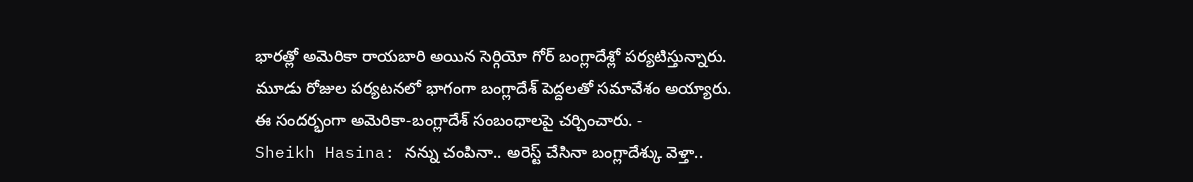భారత్లో అమెరికా రాయబారి అయిన సెర్గియో గోర్ బంగ్లాదేశ్లో పర్యటిస్తున్నారు. మూడు రోజుల పర్యటనలో భాగంగా బంగ్లాదేశ్ పెద్దలతో సమావేశం అయ్యారు. ఈ సందర్భంగా అమెరికా-బంగ్లాదేశ్ సంబంధాలపై చర్చించారు. -
Sheikh Hasina: నన్ను చంపినా.. అరెస్ట్ చేసినా బంగ్లాదేశ్కు వెళ్తా..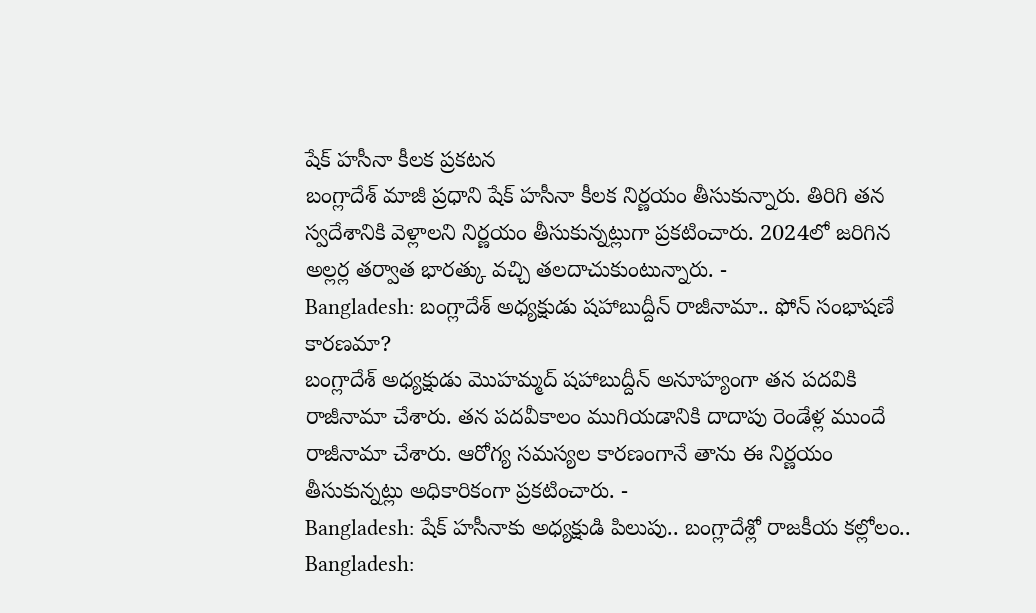షేక్ హసీనా కీలక ప్రకటన
బంగ్లాదేశ్ మాజీ ప్రధాని షేక్ హసీనా కీలక నిర్ణయం తీసుకున్నారు. తిరిగి తన స్వదేశానికి వెళ్లాలని నిర్ణయం తీసుకున్నట్లుగా ప్రకటించారు. 2024లో జరిగిన అల్లర్ల తర్వాత భారత్కు వచ్చి తలదాచుకుంటున్నారు. -
Bangladesh: బంగ్లాదేశ్ అధ్యక్షుడు షహాబుద్దీన్ రాజీనామా.. ఫోన్ సంభాషణే కారణమా?
బంగ్లాదేశ్ అధ్యక్షుడు మొహమ్మద్ షహాబుద్దీన్ అనూహ్యంగా తన పదవికి రాజీనామా చేశారు. తన పదవీకాలం ముగియడానికి దాదాపు రెండేళ్ల ముందే రాజీనామా చేశారు. ఆరోగ్య సమస్యల కారణంగానే తాను ఈ నిర్ణయం తీసుకున్నట్లు అధికారికంగా ప్రకటించారు. -
Bangladesh: షేక్ హసీనాకు అధ్యక్షుడి పిలుపు.. బంగ్లాదేశ్లో రాజకీయ కల్లోలం..
Bangladesh: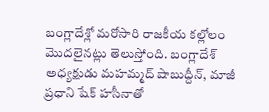బంగ్లాదేశ్లో మరోసారి రాజకీయ కల్లోలం మొదలైనట్లు తెలుస్తోంది. బంగ్లాదేశ్ అధ్యక్షుడు మహమ్మద్ షాబుద్దీన్, మాజీ ప్రధాని షేక్ హసీనాతో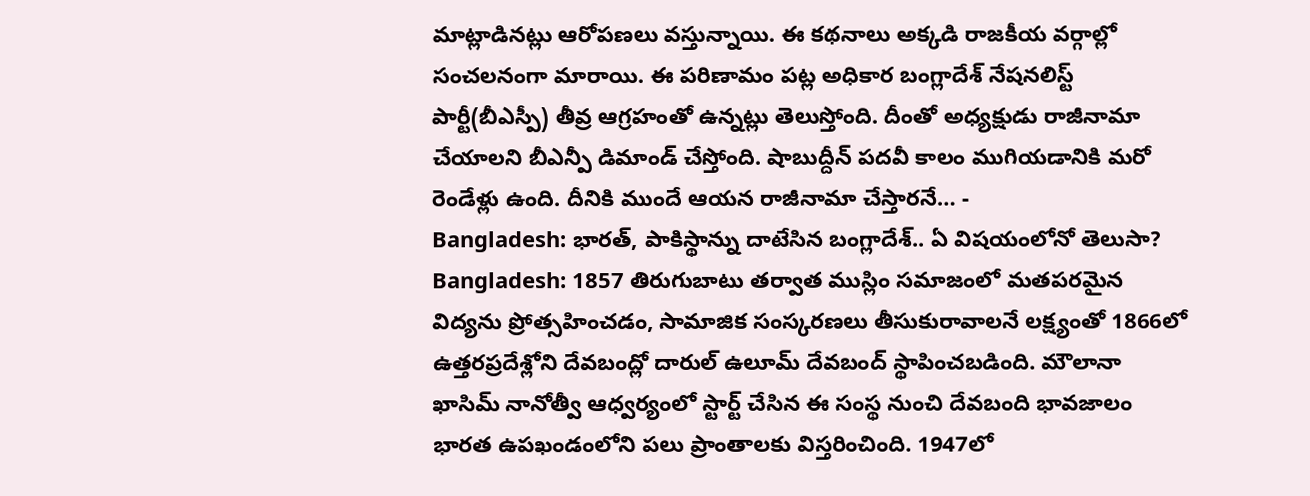మాట్లాడినట్లు ఆరోపణలు వస్తున్నాయి. ఈ కథనాలు అక్కడి రాజకీయ వర్గాల్లో సంచలనంగా మారాయి. ఈ పరిణామం పట్ల అధికార బంగ్లాదేశ్ నేషనలిస్ట్ పార్టీ(బీఎస్పీ) తీవ్ర ఆగ్రహంతో ఉన్నట్లు తెలుస్తోంది. దీంతో అధ్యక్షుడు రాజీనామా చేయాలని బీఎన్పీ డిమాండ్ చేస్తోంది. షాబుద్దీన్ పదవీ కాలం ముగియడానికి మరో రెండేళ్లు ఉంది. దీనికి ముందే ఆయన రాజీనామా చేస్తారనే… -
Bangladesh: భారత్, పాకిస్థాన్ను దాటేసిన బంగ్లాదేశ్.. ఏ విషయంలోనో తెలుసా?
Bangladesh: 1857 తిరుగుబాటు తర్వాత ముస్లిం సమాజంలో మతపరమైన విద్యను ప్రోత్సహించడం, సామాజిక సంస్కరణలు తీసుకురావాలనే లక్ష్యంతో 1866లో ఉత్తరప్రదేశ్లోని దేవబంద్లో దారుల్ ఉలూమ్ దేవబంద్ స్థాపించబడింది. మౌలానా ఖాసిమ్ నానోత్వీ ఆధ్వర్యంలో స్టార్ట్ చేసిన ఈ సంస్థ నుంచి దేవబంది భావజాలం భారత ఉపఖండంలోని పలు ప్రాంతాలకు విస్తరించింది. 1947లో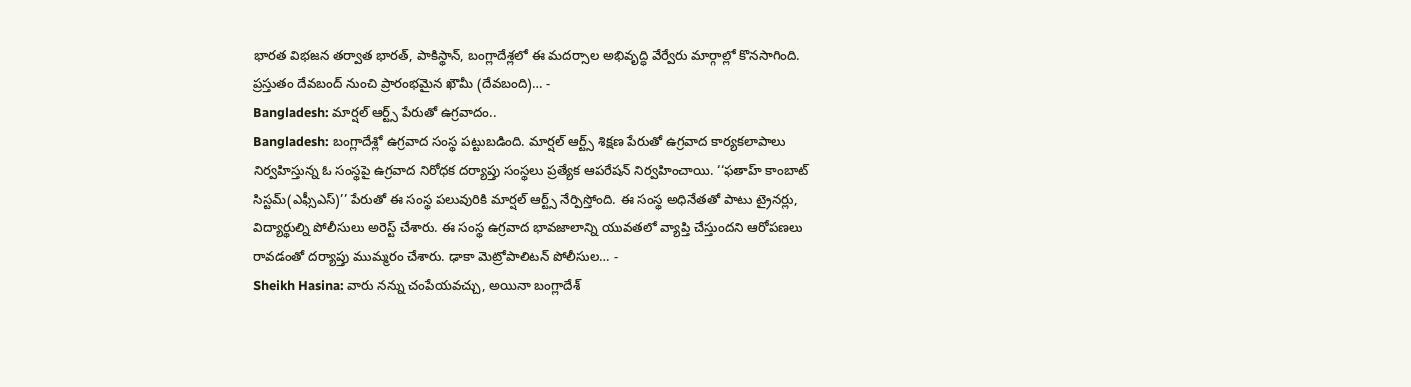భారత విభజన తర్వాత భారత్, పాకిస్థాన్, బంగ్లాదేశ్లలో ఈ మదర్సాల అభివృద్ధి వేర్వేరు మార్గాల్లో కొనసాగింది. ప్రస్తుతం దేవబంద్ నుంచి ప్రారంభమైన ఖౌమీ (దేవబంది)… -
Bangladesh: మార్షల్ ఆర్ట్స్ పేరుతో ఉగ్రవాదం..
Bangladesh: బంగ్లాదేశ్లో ఉగ్రవాద సంస్థ పట్టుబడింది. మార్షల్ ఆర్ట్స్ శిక్షణ పేరుతో ఉగ్రవాద కార్యకలాపాలు నిర్వహిస్తున్న ఓ సంస్థపై ఉగ్రవాద నిరోధక దర్యాప్తు సంస్థలు ప్రత్యేక ఆపరేషన్ నిర్వహించాయి. ‘‘ఫతాహ్ కాంబాట్ సిస్టమ్(ఎఫ్సీఎస్)’’ పేరుతో ఈ సంస్థ పలువురికి మార్షల్ ఆర్ట్స్ నేర్పిస్తోంది. ఈ సంస్థ అధినేతతో పాటు ట్రైనర్లు, విద్యార్థుల్ని పోలీసులు అరెస్ట్ చేశారు. ఈ సంస్థ ఉగ్రవాద భావజాలాన్ని యువతలో వ్యాప్తి చేస్తుందని ఆరోపణలు రావడంతో దర్యాప్తు ముమ్మరం చేశారు. ఢాకా మెట్రోపాలిటన్ పోలీసుల… -
Sheikh Hasina: వారు నన్ను చంపేయవచ్చు, అయినా బంగ్లాదేశ్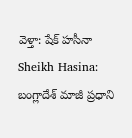వెళ్తా: షేక్ హసీనా
Sheikh Hasina: బంగ్లాదేశ్ మాజీ ప్రధాని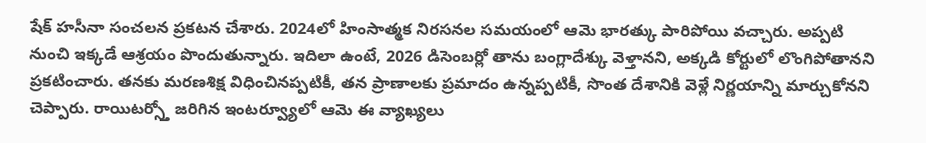షేక్ హసీనా సంచలన ప్రకటన చేశారు. 2024లో హింసాత్మక నిరసనల సమయంలో ఆమె భారత్కు పారిపోయి వచ్చారు. అప్పటి నుంచి ఇక్కడే ఆశ్రయం పొందుతున్నారు. ఇదిలా ఉంటే, 2026 డిసెంబర్లో తాను బంగ్లాదేశ్కు వెళ్తానని, అక్కడి కోర్టులో లొంగిపోతానని ప్రకటించారు. తనకు మరణశిక్ష విధించినప్పటికీ, తన ప్రాణాలకు ప్రమాదం ఉన్నప్పటికీ, సొంత దేశానికి వెళ్లే నిర్ణయాన్ని మార్చుకోనని చెప్పారు. రాయిటర్స్తో జరిగిన ఇంటర్వ్యూలో ఆమె ఈ వ్యాఖ్యలు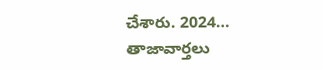చేశారు. 2024…
తాజావార్తలు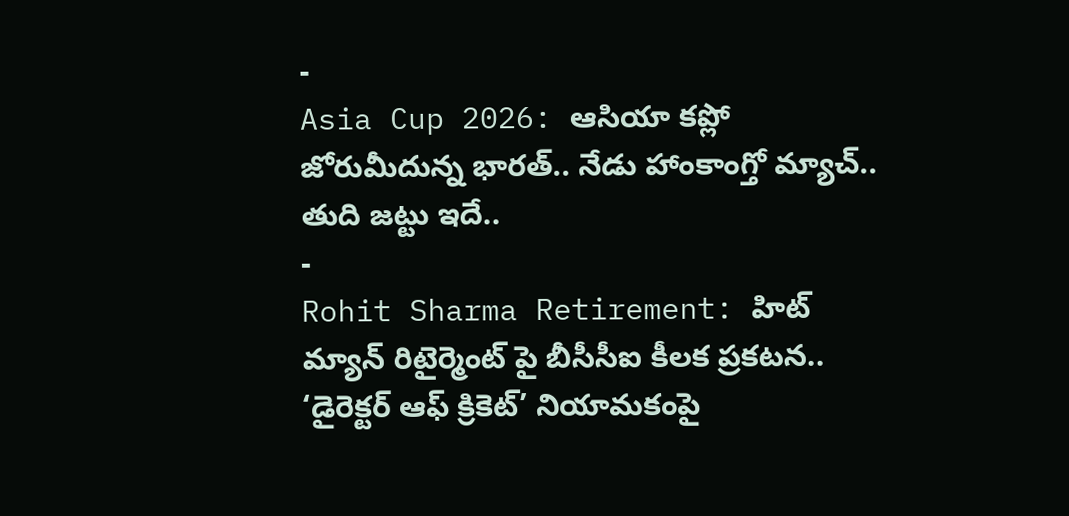-
Asia Cup 2026: ఆసియా కప్లో జోరుమీదున్న భారత్.. నేడు హాంకాంగ్తో మ్యాచ్.. తుది జట్టు ఇదే..
-
Rohit Sharma Retirement: హిట్ మ్యాన్ రిటైర్మెంట్ పై బీసీసీఐ కీలక ప్రకటన.. ‘డైరెక్టర్ ఆఫ్ క్రికెట్’ నియామకంపై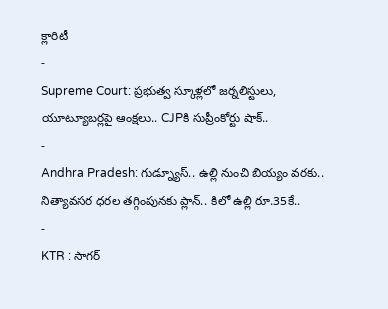క్లారిటీ
-
Supreme Court: ప్రభుత్వ స్కూళ్లలో జర్నలిస్టులు, యూట్యూబర్లపై ఆంక్షలు.. CJPకి సుప్రీంకోర్టు షాక్..
-
Andhra Pradesh: గుడ్న్యూస్.. ఉల్లి నుంచి బియ్యం వరకు.. నిత్యావసర ధరల తగ్గింపునకు ప్లాన్.. కిలో ఉల్లి రూ.35కే..
-
KTR : సాగర్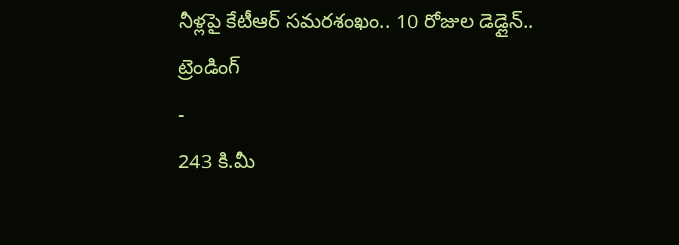నీళ్లపై కేటీఆర్ సమరశంఖం.. 10 రోజుల డెడ్లైన్..
ట్రెండింగ్
-
243 కి.మీ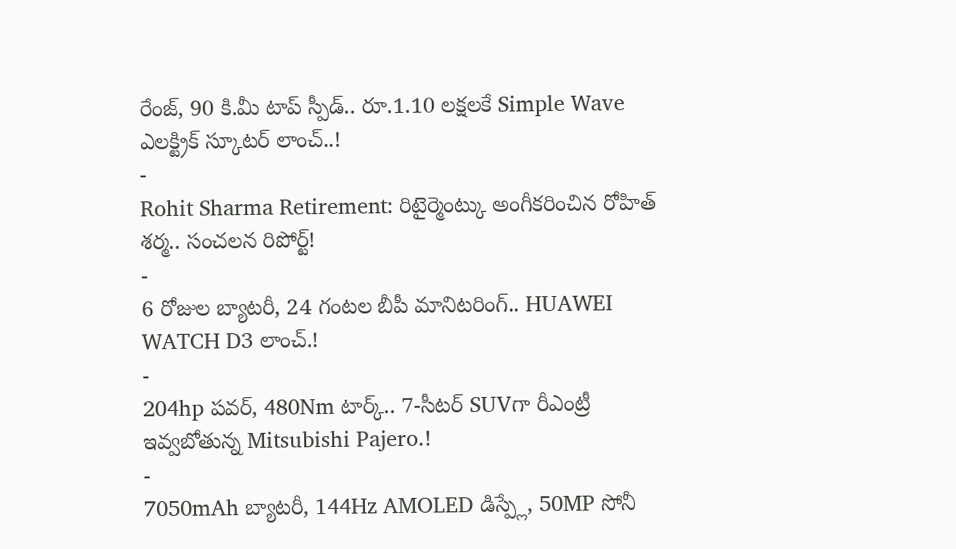రేంజ్, 90 కి.మీ టాప్ స్పీడ్.. రూ.1.10 లక్షలకే Simple Wave ఎలక్ట్రిక్ స్కూటర్ లాంచ్..!
-
Rohit Sharma Retirement: రిటైర్మెంట్కు అంగీకరించిన రోహిత్ శర్మ.. సంచలన రిపోర్ట్!
-
6 రోజుల బ్యాటరీ, 24 గంటల బీపీ మానిటరింగ్.. HUAWEI WATCH D3 లాంచ్.!
-
204hp పవర్, 480Nm టార్క్.. 7-సీటర్ SUVగా రీఎంట్రీ ఇవ్వబోతున్న Mitsubishi Pajero.!
-
7050mAh బ్యాటరీ, 144Hz AMOLED డిస్ప్లే, 50MP సోనీ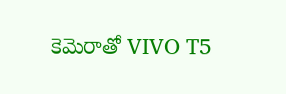కెమెరాతో VIVO T5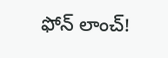ఫోన్ లాంచ్!